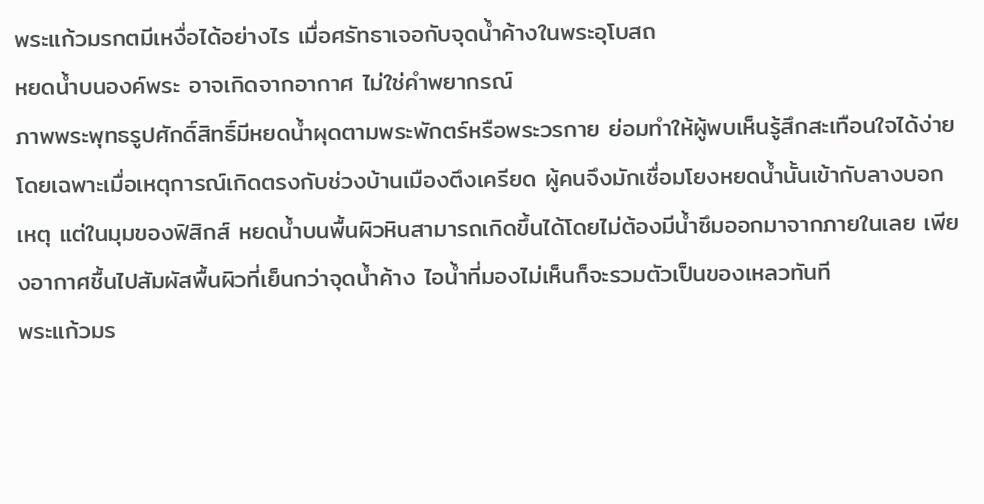พระแก้วมรกตมีเหงื่อได้อย่างไร เมื่อศรัทธาเจอกับจุดน้ำค้างในพระอุโบสถ
หยดน้ำบนองค์พระ อาจเกิดจากอากาศ ไม่ใช่คำพยากรณ์
ภาพพระพุทธรูปศักดิ์สิทธิ์มีหยดน้ำผุดตามพระพักตร์หรือพระวรกาย ย่อมทำให้ผู้พบเห็นรู้สึกสะเทือนใจได้ง่าย โดยเฉพาะเมื่อเหตุการณ์เกิดตรงกับช่วงบ้านเมืองตึงเครียด ผู้คนจึงมักเชื่อมโยงหยดน้ำนั้นเข้ากับลางบอกเหตุ แต่ในมุมของฟิสิกส์ หยดน้ำบนพื้นผิวหินสามารถเกิดขึ้นได้โดยไม่ต้องมีน้ำซึมออกมาจากภายในเลย เพียงอากาศชื้นไปสัมผัสพื้นผิวที่เย็นกว่าจุดน้ำค้าง ไอน้ำที่มองไม่เห็นก็จะรวมตัวเป็นของเหลวทันที
พระแก้วมร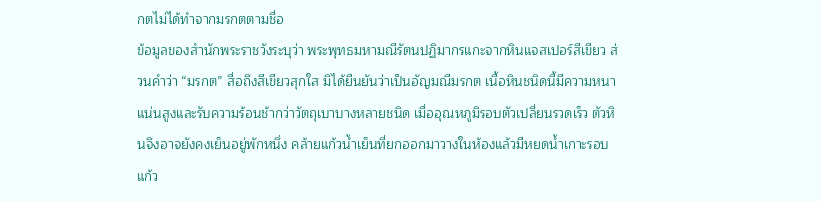กตไม่ได้ทำจากมรกตตามชื่อ
ข้อมูลของสำนักพระราชวังระบุว่า พระพุทธมหามณีรัตนปฏิมากรแกะจากหินแจสเปอร์สีเขียว ส่วนคำว่า “มรกต” สื่อถึงสีเขียวสุกใส มิได้ยืนยันว่าเป็นอัญมณีมรกต เนื้อหินชนิดนี้มีความหนาแน่นสูงและรับความร้อนช้ากว่าวัตถุเบาบางหลายชนิด เมื่ออุณหภูมิรอบตัวเปลี่ยนรวดเร็ว ตัวหินจึงอาจยังคงเย็นอยู่พักหนึ่ง คล้ายแก้วน้ำเย็นที่ยกออกมาวางในห้องแล้วมีหยดน้ำเกาะรอบแก้ว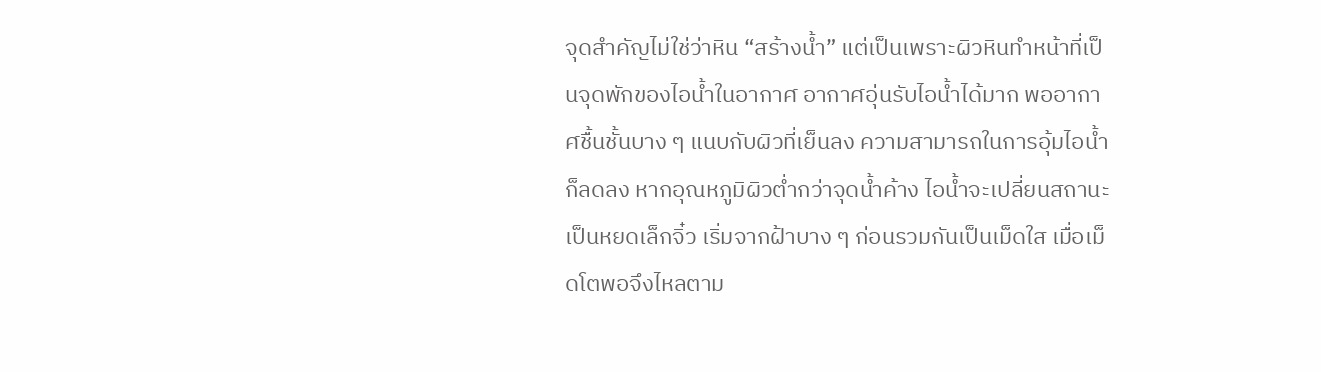จุดสำคัญไม่ใช่ว่าหิน “สร้างน้ำ” แต่เป็นเพราะผิวหินทำหน้าที่เป็นจุดพักของไอน้ำในอากาศ อากาศอุ่นรับไอน้ำได้มาก พออากาศชื้นชั้นบาง ๆ แนบกับผิวที่เย็นลง ความสามารถในการอุ้มไอน้ำก็ลดลง หากอุณหภูมิผิวต่ำกว่าจุดน้ำค้าง ไอน้ำจะเปลี่ยนสถานะเป็นหยดเล็กจิ๋ว เริ่มจากฝ้าบาง ๆ ก่อนรวมกันเป็นเม็ดใส เมื่อเม็ดโตพอจึงไหลตาม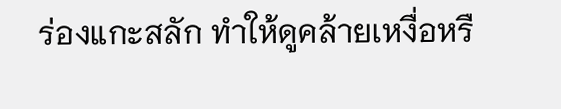ร่องแกะสลัก ทำให้ดูคล้ายเหงื่อหรื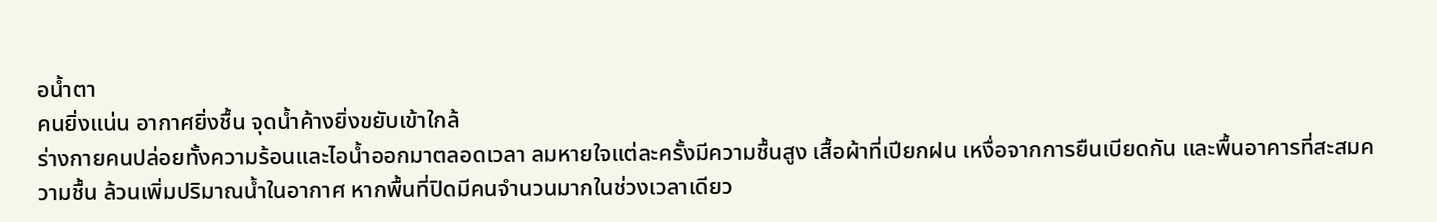อน้ำตา
คนยิ่งแน่น อากาศยิ่งชื้น จุดน้ำค้างยิ่งขยับเข้าใกล้
ร่างกายคนปล่อยทั้งความร้อนและไอน้ำออกมาตลอดเวลา ลมหายใจแต่ละครั้งมีความชื้นสูง เสื้อผ้าที่เปียกฝน เหงื่อจากการยืนเบียดกัน และพื้นอาคารที่สะสมความชื้น ล้วนเพิ่มปริมาณน้ำในอากาศ หากพื้นที่ปิดมีคนจำนวนมากในช่วงเวลาเดียว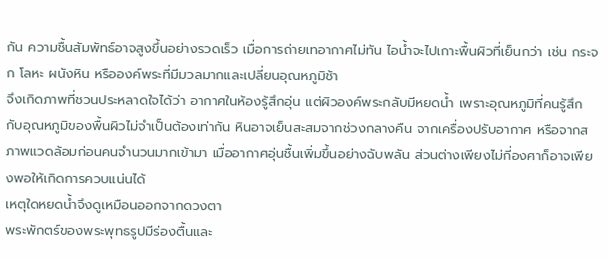กัน ความชื้นสัมพัทธ์อาจสูงขึ้นอย่างรวดเร็ว เมื่อการถ่ายเทอากาศไม่ทัน ไอน้ำจะไปเกาะพื้นผิวที่เย็นกว่า เช่น กระจก โลหะ ผนังหิน หรือองค์พระที่มีมวลมากและเปลี่ยนอุณหภูมิช้า
จึงเกิดภาพที่ชวนประหลาดใจได้ว่า อากาศในห้องรู้สึกอุ่น แต่ผิวองค์พระกลับมีหยดน้ำ เพราะอุณหภูมิที่คนรู้สึกกับอุณหภูมิของพื้นผิวไม่จำเป็นต้องเท่ากัน หินอาจเย็นสะสมจากช่วงกลางคืน จากเครื่องปรับอากาศ หรือจากสภาพแวดล้อมก่อนคนจำนวนมากเข้ามา เมื่ออากาศอุ่นชื้นเพิ่มขึ้นอย่างฉับพลัน ส่วนต่างเพียงไม่กี่องศาก็อาจเพียงพอให้เกิดการควบแน่นได้
เหตุใดหยดน้ำจึงดูเหมือนออกจากดวงตา
พระพักตร์ของพระพุทธรูปมีร่องตื้นและ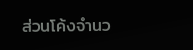ส่วนโค้งจำนว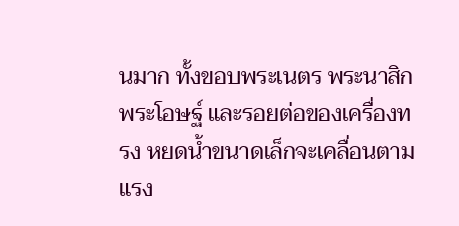นมาก ทั้งขอบพระเนตร พระนาสิก พระโอษฐ์ และรอยต่อของเครื่องทรง หยดน้ำขนาดเล็กจะเคลื่อนตามแรง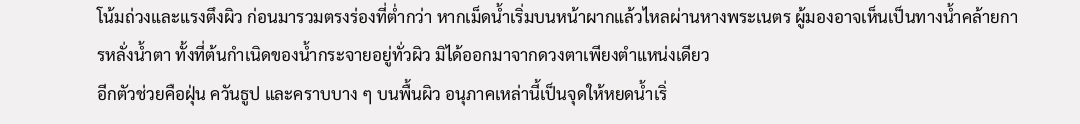โน้มถ่วงและแรงตึงผิว ก่อนมารวมตรงร่องที่ต่ำกว่า หากเม็ดน้ำเริ่มบนหน้าผากแล้วไหลผ่านหางพระเนตร ผู้มองอาจเห็นเป็นทางน้ำคล้ายการหลั่งน้ำตา ทั้งที่ต้นกำเนิดของน้ำกระจายอยู่ทั่วผิว มิได้ออกมาจากดวงตาเพียงตำแหน่งเดียว
อีกตัวช่วยคือฝุ่น ควันธูป และคราบบาง ๆ บนพื้นผิว อนุภาคเหล่านี้เป็นจุดให้หยดน้ำเริ่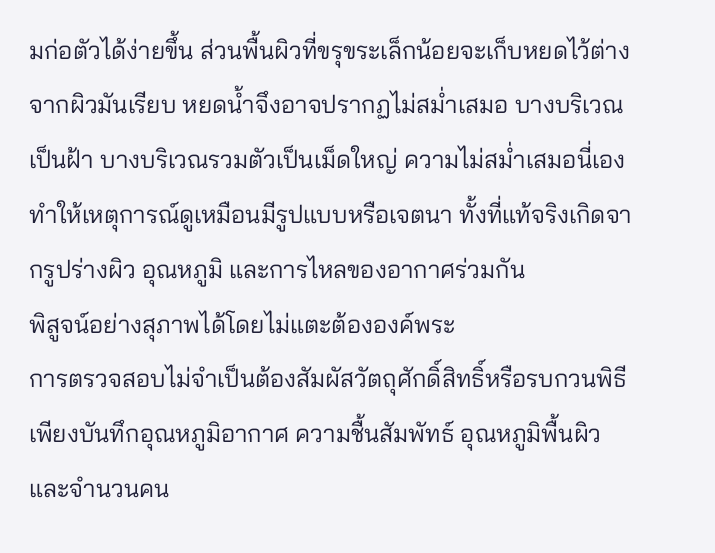มก่อตัวได้ง่ายขึ้น ส่วนพื้นผิวที่ขรุขระเล็กน้อยจะเก็บหยดไว้ต่างจากผิวมันเรียบ หยดน้ำจึงอาจปรากฏไม่สม่ำเสมอ บางบริเวณเป็นฝ้า บางบริเวณรวมตัวเป็นเม็ดใหญ่ ความไม่สม่ำเสมอนี่เองทำให้เหตุการณ์ดูเหมือนมีรูปแบบหรือเจตนา ทั้งที่แท้จริงเกิดจากรูปร่างผิว อุณหภูมิ และการไหลของอากาศร่วมกัน
พิสูจน์อย่างสุภาพได้โดยไม่แตะต้ององค์พระ
การตรวจสอบไม่จำเป็นต้องสัมผัสวัตถุศักดิ์สิทธิ์หรือรบกวนพิธี เพียงบันทึกอุณหภูมิอากาศ ความชื้นสัมพัทธ์ อุณหภูมิพื้นผิว และจำนวนคน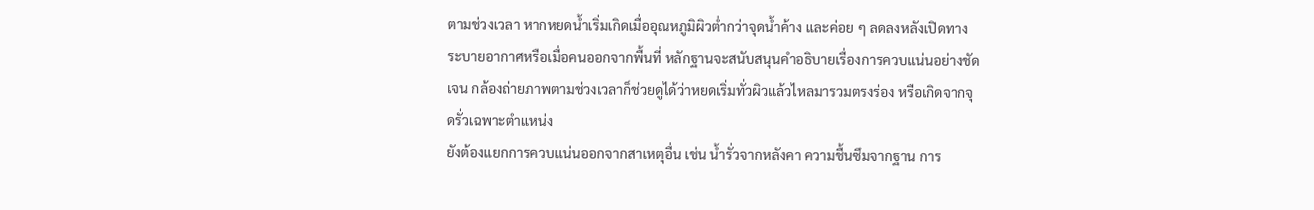ตามช่วงเวลา หากหยดน้ำเริ่มเกิดเมื่ออุณหภูมิผิวต่ำกว่าจุดน้ำค้าง และค่อย ๆ ลดลงหลังเปิดทางระบายอากาศหรือเมื่อคนออกจากพื้นที่ หลักฐานจะสนับสนุนคำอธิบายเรื่องการควบแน่นอย่างชัดเจน กล้องถ่ายภาพตามช่วงเวลาก็ช่วยดูได้ว่าหยดเริ่มทั่วผิวแล้วไหลมารวมตรงร่อง หรือเกิดจากจุดรั่วเฉพาะตำแหน่ง
ยังต้องแยกการควบแน่นออกจากสาเหตุอื่น เช่น น้ำรั่วจากหลังคา ความชื้นซึมจากฐาน การ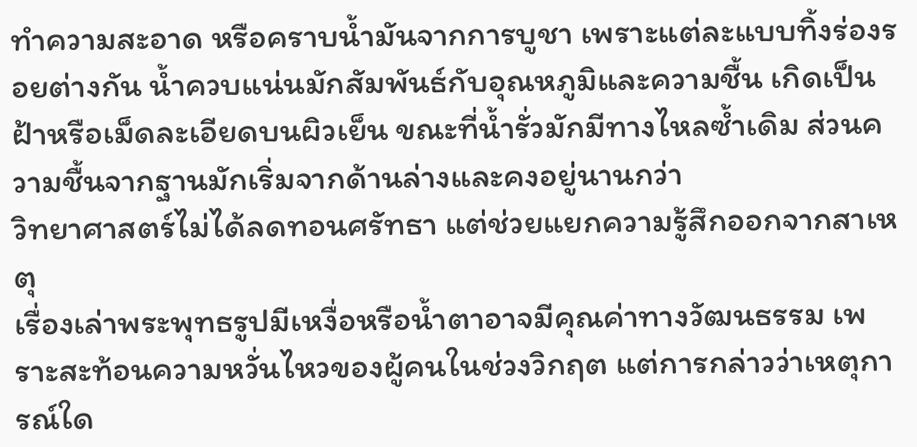ทำความสะอาด หรือคราบน้ำมันจากการบูชา เพราะแต่ละแบบทิ้งร่องรอยต่างกัน น้ำควบแน่นมักสัมพันธ์กับอุณหภูมิและความชื้น เกิดเป็นฝ้าหรือเม็ดละเอียดบนผิวเย็น ขณะที่น้ำรั่วมักมีทางไหลซ้ำเดิม ส่วนความชื้นจากฐานมักเริ่มจากด้านล่างและคงอยู่นานกว่า
วิทยาศาสตร์ไม่ได้ลดทอนศรัทธา แต่ช่วยแยกความรู้สึกออกจากสาเหตุ
เรื่องเล่าพระพุทธรูปมีเหงื่อหรือน้ำตาอาจมีคุณค่าทางวัฒนธรรม เพราะสะท้อนความหวั่นไหวของผู้คนในช่วงวิกฤต แต่การกล่าวว่าเหตุการณ์ใด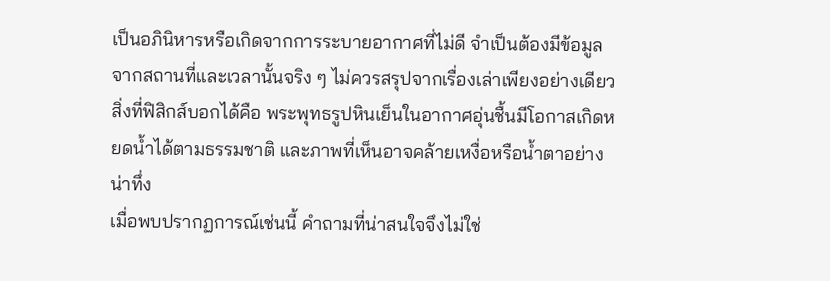เป็นอภินิหารหรือเกิดจากการระบายอากาศที่ไม่ดี จำเป็นต้องมีข้อมูลจากสถานที่และเวลานั้นจริง ๆ ไม่ควรสรุปจากเรื่องเล่าเพียงอย่างเดียว สิ่งที่ฟิสิกส์บอกได้คือ พระพุทธรูปหินเย็นในอากาศอุ่นชื้นมีโอกาสเกิดหยดน้ำได้ตามธรรมชาติ และภาพที่เห็นอาจคล้ายเหงื่อหรือน้ำตาอย่างน่าทึ่ง
เมื่อพบปรากฏการณ์เช่นนี้ คำถามที่น่าสนใจจึงไม่ใช่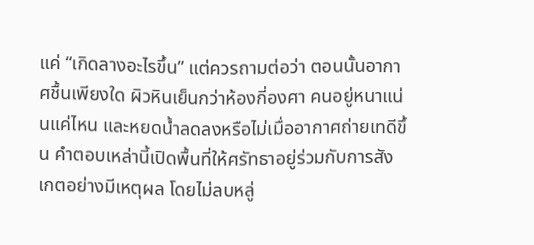แค่ “เกิดลางอะไรขึ้น” แต่ควรถามต่อว่า ตอนนั้นอากาศชื้นเพียงใด ผิวหินเย็นกว่าห้องกี่องศา คนอยู่หนาแน่นแค่ไหน และหยดน้ำลดลงหรือไม่เมื่ออากาศถ่ายเทดีขึ้น คำตอบเหล่านี้เปิดพื้นที่ให้ศรัทธาอยู่ร่วมกับการสังเกตอย่างมีเหตุผล โดยไม่ลบหลู่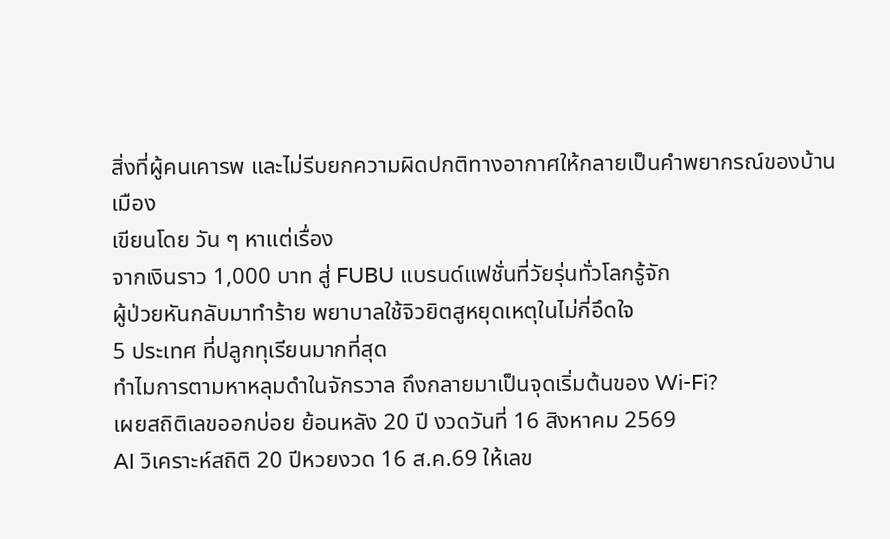สิ่งที่ผู้คนเคารพ และไม่รีบยกความผิดปกติทางอากาศให้กลายเป็นคำพยากรณ์ของบ้านเมือง
เขียนโดย วัน ๆ หาแต่เรื่อง
จากเงินราว 1,000 บาท สู่ FUBU แบรนด์แฟชั่นที่วัยรุ่นทั่วโลกรู้จัก
ผู้ป่วยหันกลับมาทำร้าย พยาบาลใช้จิวยิตสูหยุดเหตุในไม่กี่อึดใจ
5 ประเทศ ที่ปลูกทุเรียนมากที่สุด
ทำไมการตามหาหลุมดำในจักรวาล ถึงกลายมาเป็นจุดเริ่มต้นของ Wi-Fi?
เผยสถิติเลขออกบ่อย ย้อนหลัง 20 ปี งวดวันที่ 16 สิงหาคม 2569
AI วิเคราะห์สถิติ 20 ปีหวยงวด 16 ส.ค.69 ให้เลข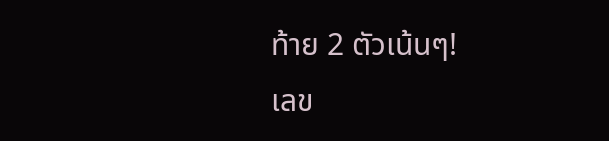ท้าย 2 ตัวเน้นๆ!
เลข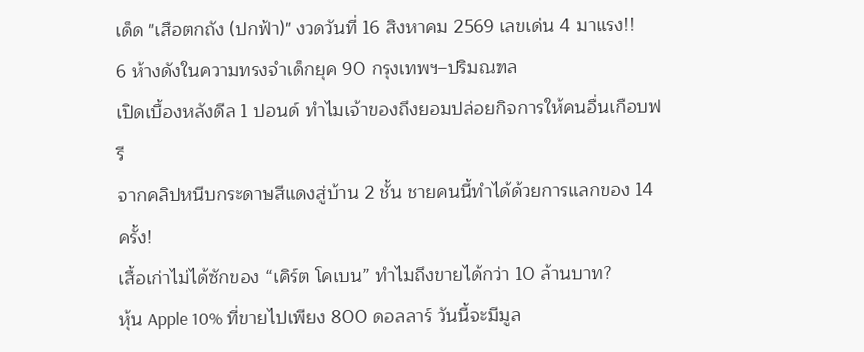เด็ด "เสือตกถัง (ปกฟ้า)" งวดวันที่ 16 สิงหาคม 2569 เลขเด่น 4 มาแรง!!
6 ห้างดังในความทรงจำเด็กยุค 90 กรุงเทพฯ–ปริมณฑล
เปิดเบื้องหลังดีล 1 ปอนด์ ทำไมเจ้าของถึงยอมปล่อยกิจการให้คนอื่นเกือบฟรี
จากคลิปหนีบกระดาษสีแดงสู่บ้าน 2 ชั้น ชายคนนี้ทำได้ด้วยการแลกของ 14 ครั้ง!
เสื้อเก่าไม่ได้ซักของ “เคิร์ต โคเบน” ทำไมถึงขายได้กว่า 10 ล้านบาท?
หุ้น Apple 10% ที่ขายไปเพียง 800 ดอลลาร์ วันนี้จะมีมูล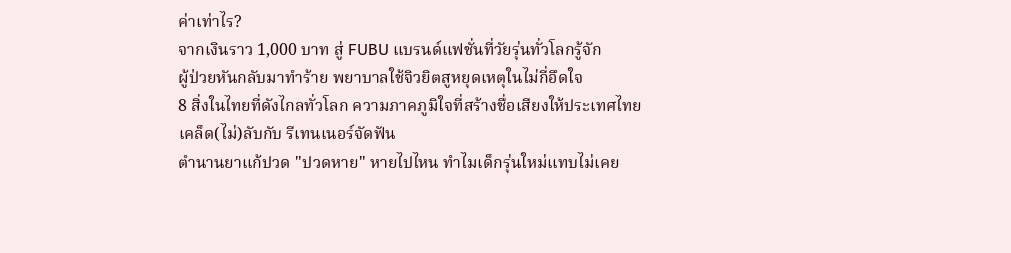ค่าเท่าไร?
จากเงินราว 1,000 บาท สู่ FUBU แบรนด์แฟชั่นที่วัยรุ่นทั่วโลกรู้จัก
ผู้ป่วยหันกลับมาทำร้าย พยาบาลใช้จิวยิตสูหยุดเหตุในไม่กี่อึดใจ
8 สิ่งในไทยที่ดังไกลทั่วโลก ความภาคภูมิใจที่สร้างชื่อเสียงให้ประเทศไทย
เคล็ด(ไม่)ลับกับ รีเทนเนอร์จัดฟัน
ตำนานยาแก้ปวด "ปวดหาย" หายไปไหน ทำไมเด็กรุ่นใหม่แทบไม่เคย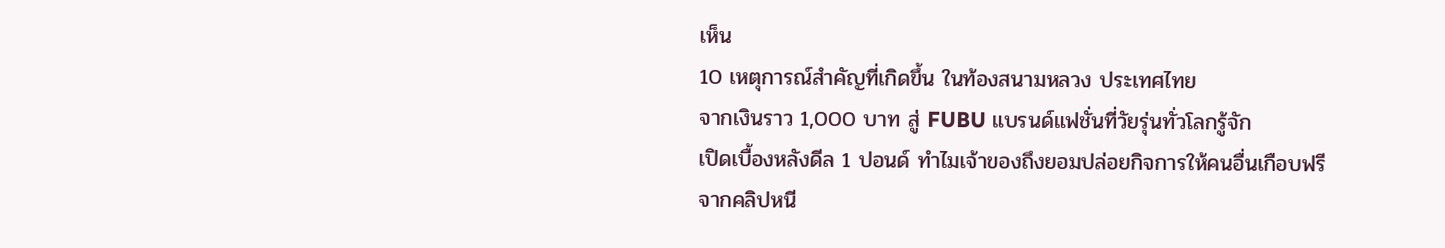เห็น
10 เหตุการณ์สำคัญที่เกิดขึ้น ในท้องสนามหลวง ประเทศไทย
จากเงินราว 1,000 บาท สู่ FUBU แบรนด์แฟชั่นที่วัยรุ่นทั่วโลกรู้จัก
เปิดเบื้องหลังดีล 1 ปอนด์ ทำไมเจ้าของถึงยอมปล่อยกิจการให้คนอื่นเกือบฟรี
จากคลิปหนี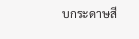บกระดาษสี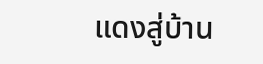แดงสู่บ้าน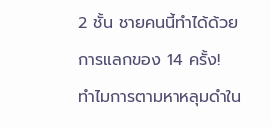2 ชั้น ชายคนนี้ทำได้ด้วยการแลกของ 14 ครั้ง!
ทำไมการตามหาหลุมดำใน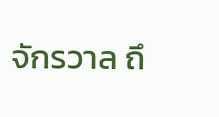จักรวาล ถึ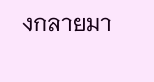งกลายมา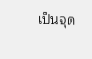เป็นจุด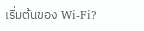เริ่มต้นของ Wi-Fi?